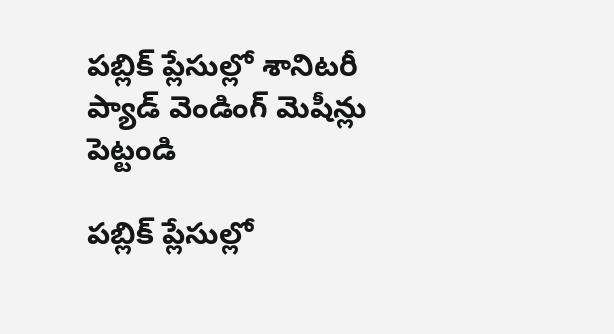పబ్లిక్ ప్లేసుల్లో శానిటరీ ప్యాడ్ వెండింగ్ మెషీన్లు పెట్టండి

పబ్లిక్ ప్లేసుల్లో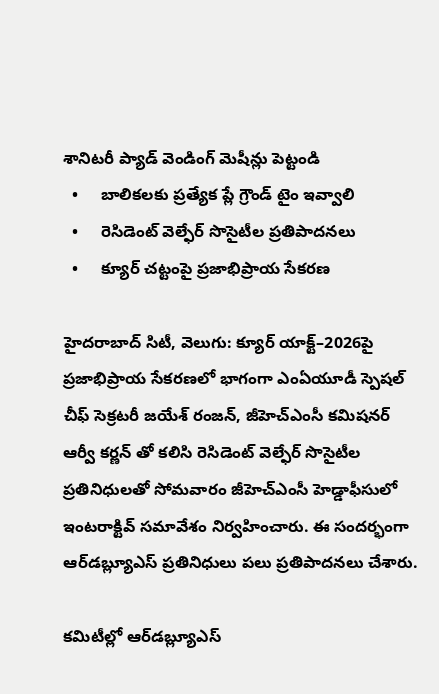శానిటరీ ప్యాడ్ వెండింగ్ మెషీన్లు పెట్టండి
  •     బాలికలకు ప్రత్యేక ప్లే గ్రౌండ్ టైం ఇవ్వాలి
  •     రెసిడెంట్ వెల్ఫేర్ సొసైటీల ప్రతిపాదనలు
  •     క్యూర్ చట్టంపై ప్రజాభిప్రాయ సేకరణ

హైదరాబాద్ సిటీ, వెలుగు: క్యూర్ యాక్ట్–2026పై ప్రజాభిప్రాయ సేకరణలో భాగంగా ఎంఏయూడీ స్పెషల్ చీఫ్ సెక్రటరీ జయేశ్ రంజన్, జీహెచ్‌‌ఎంసీ కమిషనర్ ఆర్వీ కర్ణన్ తో కలిసి రెసిడెంట్ వెల్ఫేర్ సొసైటీల ప్రతినిధులతో సోమవారం జీహెచ్ఎంసీ హెడ్డాఫీసులో ఇంటరాక్టివ్ సమావేశం నిర్వహించారు. ఈ సందర్భంగా ఆర్‌‌డబ్ల్యూఎస్ ప్రతినిధులు పలు ప్రతిపాదనలు చేశారు.

కమిటీల్లో ఆర్‌‌డబ్ల్యూఎస్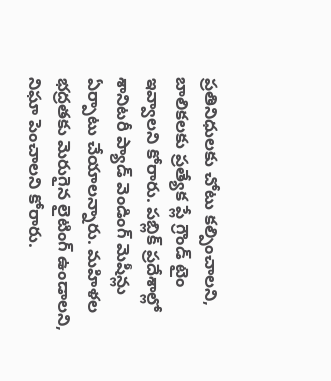ప్రతినిధులకు చోటు కల్పించాలని, బాలికలకు ప్రత్యేక ప్లే గ్రౌండ్ టైం ఇవ్వాలని కోరారు. పబ్లిక్ ప్రదేశాల్లో శానిటరీ ప్యాడ్ వెండింగ్ మెషీన్లు ఏర్పాటు చేయాలన్నారు. మహిళల భద్రతకు మెరుగైన లైటింగ్ ఉండాలని, నిఘా పెంచాలని కోరారు.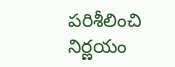పరిశీలించి నిర్ణయం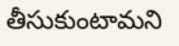తీసుకుంటామని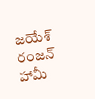జయేశ్ రంజన్ హామీ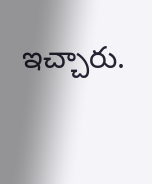ఇచ్చారు.